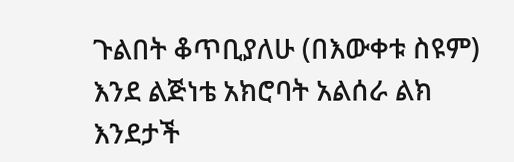ጉልበት ቆጥቢያለሁ (በእውቀቱ ስዩም) እንደ ልጅነቴ አክሮባት አልሰራ ልክ እንደታች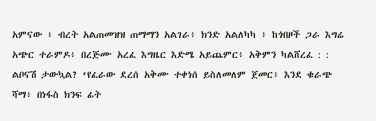አምናው ፥ ብረት አልጠመዝዝ ጠማማን አልገራ፥ ክንድ አልለካካ ፥ ከጎበዞች ጋራ እግሬ አጭር ተራምዶ፥ በረጅሙ አረፈ እግዜር እድሜ አይጨምር፥ አቅምን ካልሸረፈ : : ልቦናሽ ታውኳል? ‘የፈራው ደረሰ አቅሙ ተቀነሰ ይስለመለም ጀመር፥ እንደ ቁራጭ ሻማ፥ በነፋስ ክንፍ ፊት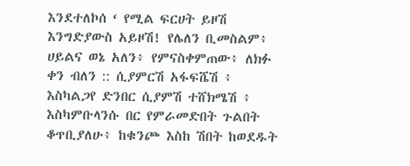እንደተለኮሰ ‘ የሚል ፍርሀት ይዞሽ እንግድያውስ አይዞሽ! የሌለን ቢመስልም፥ ሀይልና ወኔ አለን፥ የምናስቀምጠው፥ ለክፉ ቀን ብለን :: ሲያምርሽ አፋፍሼሽ ፥ እስካልጋየ ድንበር ሲያምሽ ተሸክሜሽ ፥ እስካምቡላንሱ በር የምራመድበት ጉልበት ቆጥቢያለሁ፥ ከቁንጮ እስከ ሽበት ከወደዱት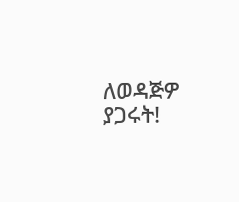ለወዳጅዎ ያጋሩት!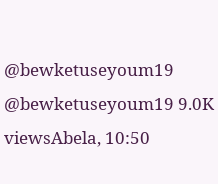@bewketuseyoum19 @bewketuseyoum19 9.0K viewsAbela, 10:50